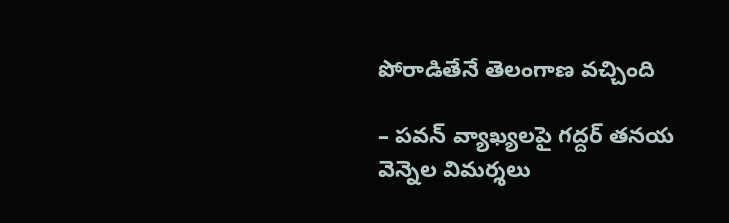పోరాడితేనే తెలంగాణ వచ్చింది

– పవన్‌ ‌వ్యాఖ్యలపై గద్దర్‌ ‌తనయ వెన్నెల విమర్శలు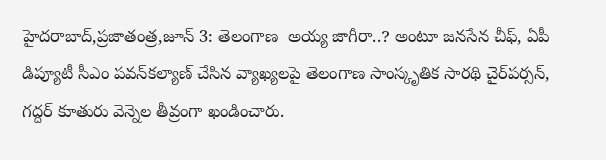హైదరాబాద్‌,ప్రజాతంత్ర,జూన్‌ 3: తెలంగాణ  అయ్య జాగీరా..? అంటూ జనసేన చీఫ్‌, ఏపీ డిప్యూటీ సీఎం పవన్‌కల్యాణ్‌ ‌చేసిన వ్యాఖ్యలపై తెలంగాణ సాంస్కృతిక‌ సారథి చైర్‌పర్సన్‌, గద్దర్‌ ‌కూతురు వెన్నెల తీవ్రంగా ఖండించారు.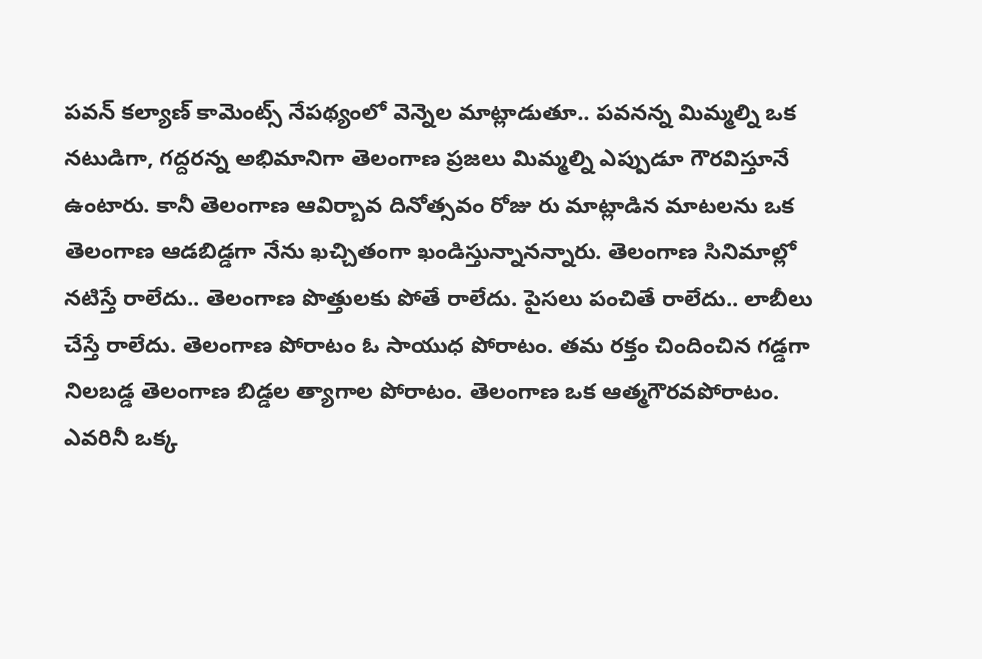పవన్‌ ‌కల్యాణ్‌ ‌కామెంట్స్ ‌నేపథ్యంలో వెన్నెల మాట్లాడుతూ.. పవనన్న మిమ్మల్ని ఒక నటుడిగా, గద్దరన్న అభిమానిగా తెలంగాణ ప్రజలు మిమ్మల్ని ఎప్పుడూ గౌరవిస్తూనే ఉంటారు. కానీ తెలంగాణ ఆవిర్బావ దినోత్సవం రోజు రు మాట్లాడిన మాటలను ఒక తెలంగాణ ఆడబిడ్డగా నేను ఖచ్చితంగా ఖండిస్తున్నానన్నారు. తెలంగాణ సినిమాల్లో నటిస్తే రాలేదు.. తెలంగాణ పొత్తులకు పోతే రాలేదు. పైసలు పంచితే రాలేదు.. లాబీలు చేస్తే రాలేదు. తెలంగాణ పోరాటం ఓ సాయుధ పోరాటం. తమ రక్తం చిందించిన గడ్డగా నిలబడ్డ తెలంగాణ బిడ్డల త్యాగాల పోరాటం. తెలంగాణ ఒక ఆత్మగౌరవపోరాటం. ఎవరినీ ఒక్క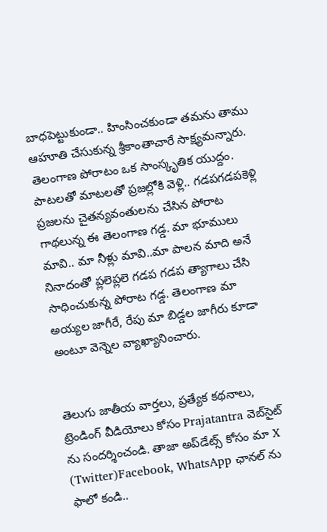బాధపెట్టుకుండా.. హింసించకుండా తమను తాము ఆహూతి చేసుకున్న శ్రీకాంతాచారే సాక్ష్యమన్నారు. తెలంగాణ పోరాటం ఒక సాంస్కృతిక‌ యుద్దం. పాటలతో మాటలతో ప్రజల్లోకి వెళ్లి.. గడపగడపకెళ్లి ప్రజలను చైతన్యవంతులను చేసిన పోరాట గాథలున్న ఈ తెలంగాణ గడ్డ. మా భూములు మావి.. మా నీళ్లు మావి..మా పాలన మాది అనే నినాదంతో ప్లలెప్లలె గడప గడప త్యాగాలు చేసి సాధించుకున్న పోరాట గడ్డ. తెలంగాణ మా అయ్యల జాగీరే, రేపు మా బిడ్డల జాగీరు కూడా అంటూ వెన్నెల వ్యాఖ్యానించారు.


తెలుగు జాతీయ వార్తలు, ప్రత్యేక కథనాలు, ట్రెండింగ్ వీడియోలు కోసం Prajatantra వెబ్‌సైట్ ను సందర్శించండి. తాజా అప్‌డేట్స్ కోసం మా X (Twitter)Facebook, WhatsApp ఛానల్ ను ఫాలో కండి..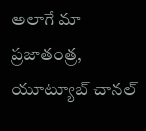అలాగే మా ప్రజాతంత్ర, యూట్యూబ్ చానల్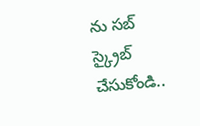ను సబ్ స్క్రైబ్ చేసుకోండి..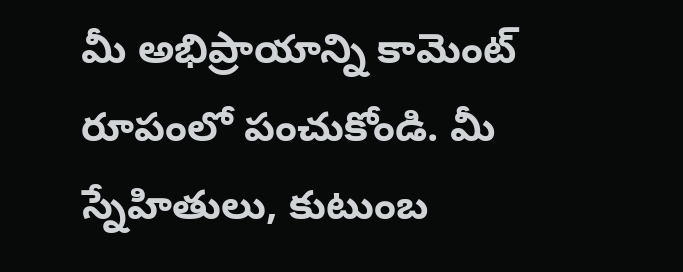మీ అభిప్రాయాన్ని కామెంట్ రూపంలో పంచుకోండి. మీ స్నేహితులు, కుటుంబ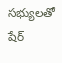సభ్యులతో షేర్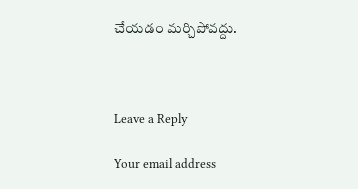చేయడం మర్చిపోవద్దు.



Leave a Reply

Your email address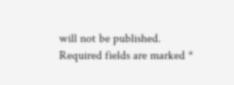will not be published. Required fields are marked *